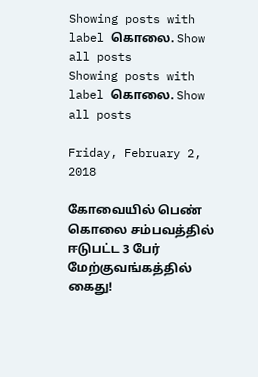Showing posts with label கொலை. Show all posts
Showing posts with label கொலை. Show all posts

Friday, February 2, 2018

கோவையில் பெண் கொலை சம்பவத்தில் ஈடுபட்ட 3 பேர் மேற்குவங்கத்தில் கைது!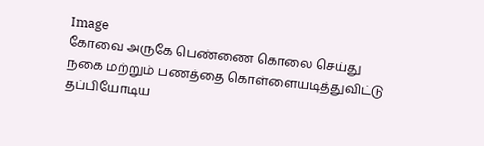Image
கோவை அருகே பெண்ணை கொலை செய்து நகை மற்றும் பணத்தை கொள்ளையடித்துவிட்டு தப்பியோடிய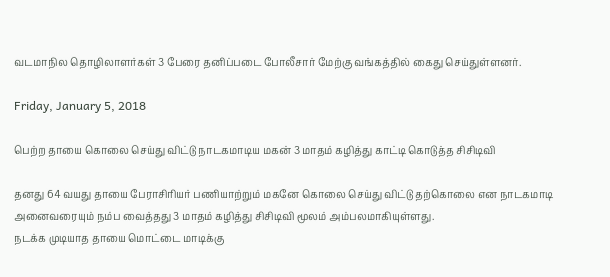வடமாநில தொழிலாளர்கள் 3 பேரை தனிப்படை போலீசார் மேற்கு வங்கத்தில் கைது செய்துள்ளனர்.

Friday, January 5, 2018

பெற்ற தாயை கொலை செய்து விட்டு நாடகமாடிய மகன் 3 மாதம் கழித்து காட்டி கொடுத்த சிசிடிவி

தனது 64 வயது தாயை பேராசிரியர் பணியாற்றும் மகனே கொலை செய்து விட்டு தற்கொலை என நாடகமாடி அனைவரையும் நம்ப வைத்தது 3 மாதம் கழித்து சிசிடிவி மூலம் அம்பலமாகியுள்ளது.
நடக்க முடியாத தாயை மொட்டை மாடிக்கு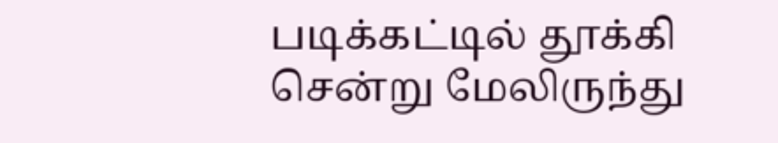படிக்கட்டில் தூக்கி சென்று மேலிருந்து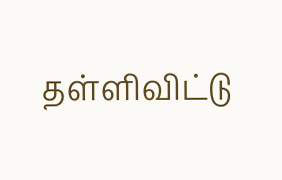தள்ளிவிட்டு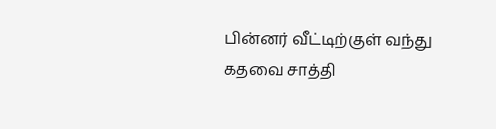பின்னர் வீட்டிற்குள் வந்து கதவை சாத்தி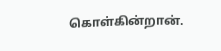கொள்கின்றான்.